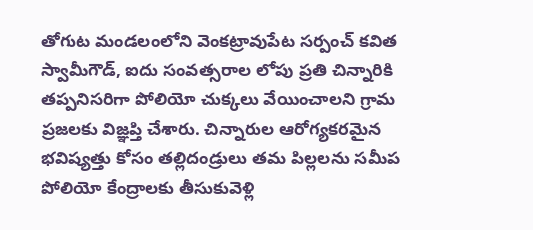తోగుట మండలంలోని వెంకట్రావుపేట సర్పంచ్ కవిత స్వామీగౌడ్, ఐదు సంవత్సరాల లోపు ప్రతి చిన్నారికి తప్పనిసరిగా పోలియో చుక్కలు వేయించాలని గ్రామ ప్రజలకు విజ్ఞప్తి చేశారు. చిన్నారుల ఆరోగ్యకరమైన భవిష్యత్తు కోసం తల్లిదండ్రులు తమ పిల్లలను సమీప పోలియో కేంద్రాలకు తీసుకువెళ్లి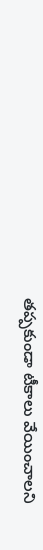తప్పకుండా టీకాలు వేయించాలని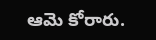ఆమె కోరారు.